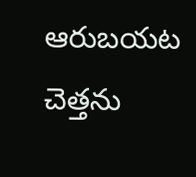ఆరుబయట చెత్తను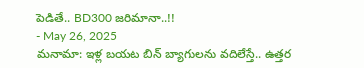పెడితే.. BD300 జరిమానా..!!
- May 26, 2025
మనామా: ఇళ్ల బయట బిన్ బ్యాగులను వదిలేస్తే.. ఉత్తర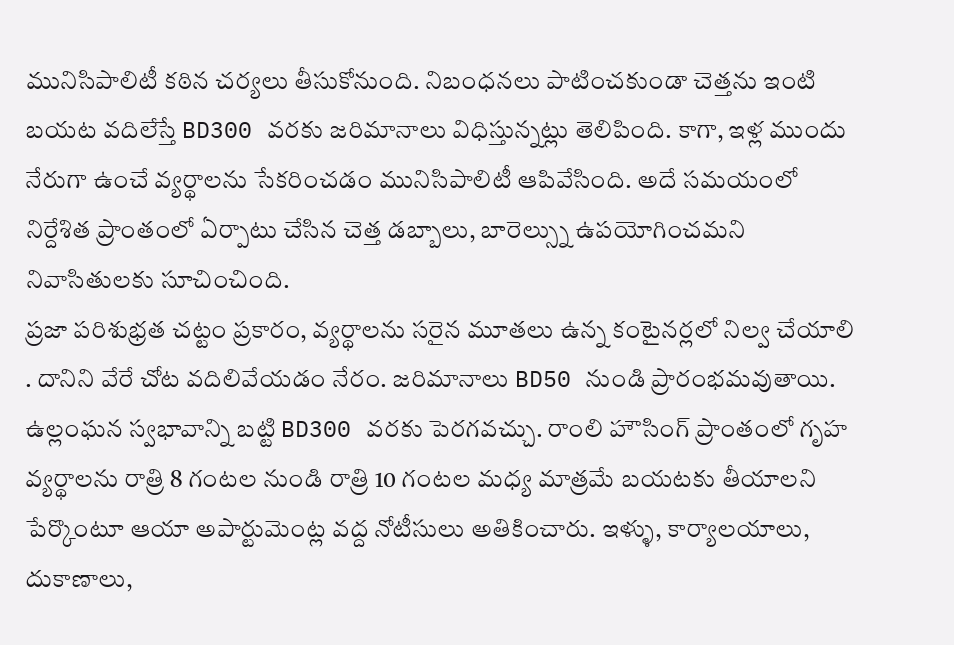మునిసిపాలిటీ కఠిన చర్యలు తీసుకోనుంది. నిబంధనలు పాటించకుండా చెత్తను ఇంటి బయట వదిలేస్తే BD300 వరకు జరిమానాలు విధిస్తున్నట్లు తెలిపింది. కాగా, ఇళ్ల ముందు నేరుగా ఉంచే వ్యర్థాలను సేకరించడం మునిసిపాలిటీ ఆపివేసింది. అదే సమయంలో నిర్దేశిత ప్రాంతంలో ఏర్పాటు చేసిన చెత్త డబ్బాలు, బారెల్స్ను ఉపయోగించమని నివాసితులకు సూచించింది.
ప్రజా పరిశుభ్రత చట్టం ప్రకారం, వ్యర్థాలను సరైన మూతలు ఉన్న కంటైనర్లలో నిల్వ చేయాలి . దానిని వేరే చోట వదిలివేయడం నేరం. జరిమానాలు BD50 నుండి ప్రారంభమవుతాయి. ఉల్లంఘన స్వభావాన్ని బట్టి BD300 వరకు పెరగవచ్చు. రాంలి హౌసింగ్ ప్రాంతంలో గృహ వ్యర్థాలను రాత్రి 8 గంటల నుండి రాత్రి 10 గంటల మధ్య మాత్రమే బయటకు తీయాలని పేర్కొంటూ ఆయా అపార్టుమెంట్ల వద్ద నోటీసులు అతికించారు. ఇళ్ళు, కార్యాలయాలు, దుకాణాలు,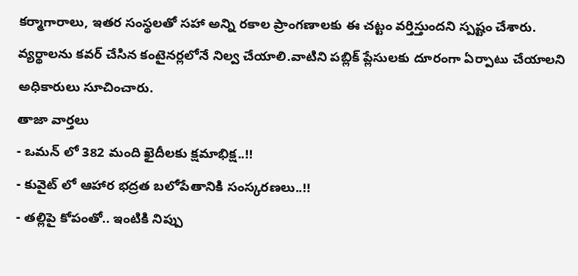కర్మాగారాలు, ఇతర సంస్థలతో సహా అన్ని రకాల ప్రాంగణాలకు ఈ చట్టం వర్తిస్తుందని స్పష్టం చేశారు. వ్యర్థాలను కవర్ చేసిన కంటైనర్లలోనే నిల్వ చేయాలి.వాటిని పబ్లిక్ ప్లేసులకు దూరంగా ఏర్పాటు చేయాలని అధికారులు సూచించారు.
తాజా వార్తలు
- ఒమన్ లో 382 మంది ఖైదీలకు క్షమాభిక్ష..!!
- కువైట్ లో ఆహార భద్రత బలోపేతానికి సంస్కరణలు..!!
- తల్లిపై కోపంతో.. ఇంటికి నిప్పు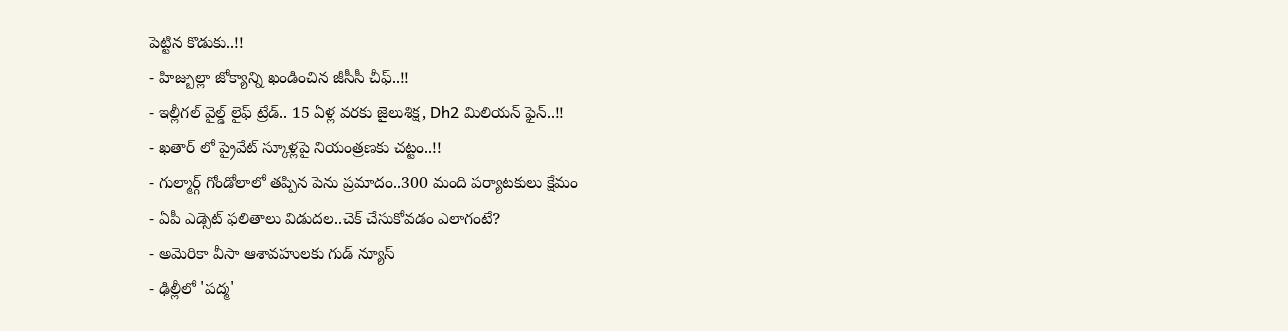పెట్టిన కొడుకు..!!
- హిజ్బుల్లా జోక్యాన్ని ఖండించిన జీసీసీ చీఫ్..!!
- ఇల్లీగల్ వైల్డ్ లైఫ్ ట్రేడ్.. 15 ఏళ్ల వరకు జైలుశిక్ష, Dh2 మిలియన్ ఫైన్..!!
- ఖతార్ లో ప్రైవేట్ స్కూళ్లపై నియంత్రణకు చట్టం..!!
- గుల్మార్గ్ గోండోలాలో తప్పిన పెను ప్రమాదం..300 మంది పర్యాటకులు క్షేమం
- ఏపీ ఎడ్సెట్ ఫలితాలు విడుదల..చెక్ చేసుకోవడం ఎలాగంటే?
- అమెరికా వీసా ఆశావహులకు గుడ్ న్యూస్
- ఢిల్లీలో 'పద్మ'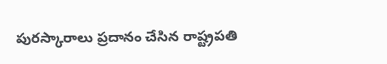పురస్కారాలు ప్రదానం చేసిన రాష్ట్రపతి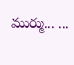ముర్ము... ...